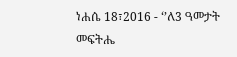ነሐሴ 18፣2016 - ‘’ለ3 ዓመታት መፍትሔ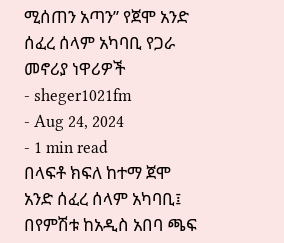ሚሰጠን አጣን’’ የጀሞ አንድ ሰፈረ ሰላም አካባቢ የጋራ መኖሪያ ነዋሪዎች
- sheger1021fm
- Aug 24, 2024
- 1 min read
በላፍቶ ክፍለ ከተማ ጀሞ አንድ ሰፈረ ሰላም አካባቢ፤ በየምሽቱ ከአዲስ አበባ ጫፍ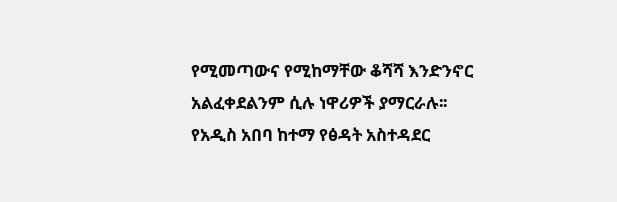የሚመጣውና የሚከማቸው ቆሻሻ እንድንኖር አልፈቀደልንም ሲሉ ነዋሪዎች ያማርራሉ፡፡
የአዲስ አበባ ከተማ የፅዳት አስተዳደር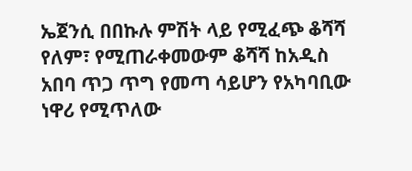ኤጀንሲ በበኩሉ ምሽት ላይ የሚፈጭ ቆሻሻ የለም፣ የሚጠራቀመውም ቆሻሻ ከአዲስ አበባ ጥጋ ጥግ የመጣ ሳይሆን የአካባቢው ነዋሪ የሚጥለው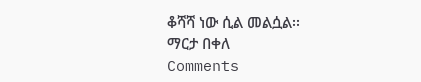ቆሻሻ ነው ሲል መልሷል፡፡
ማርታ በቀለ
Comments